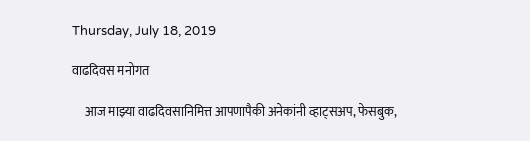Thursday, July 18, 2019

वाढदिवस मनोगत

     आज माझ्या वाढदिवसानिमित्त आपणापैकी अनेकांनी व्हाट्सअप, फेसबुक,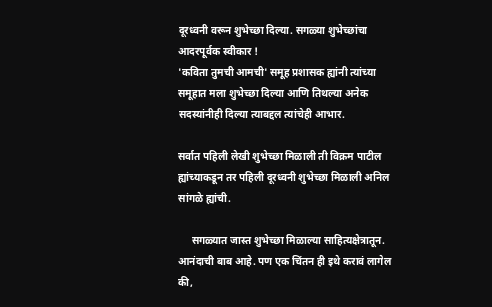दूरध्वनी वरून शुभेच्छा दिल्या. सगळ्या शुभेच्छांचा आदरपूर्वक स्वीकार !
'कविता तुमची आमची' समूह प्रशासक ह्यांनी त्यांच्या समूहात मला शुभेच्छा दिल्या आणि तिथल्या अनेक सदस्यांनीही दिल्या त्याबद्दल त्यांचेही आभार.

सर्वात पहिली लेखी शुभेच्छा मिळाली ती विक्रम पाटील ह्यांच्याकडून तर पहिली दूरध्वनी शुभेच्छा मिळाली अनिल सांगळे ह्यांची.

     सगळ्यात जास्त शुभेच्छा मिळाल्या साहित्यक्षेत्रातून. आनंदाची बाब आहे. पण एक चिंतन ही इथे करावं लागेल की,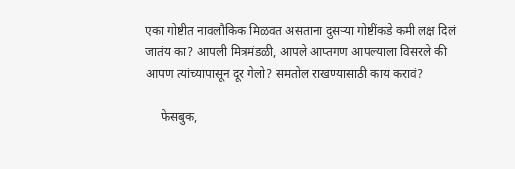एका गोष्टीत नावलौकिक मिळवत असताना दुसऱ्या गोष्टींकडे कमी लक्ष दिलं जातंय का? आपली मित्रमंडळी, आपले आप्तगण आपल्याला विसरले की आपण त्यांच्यापासून दूर गेलो? समतोल राखण्यासाठी काय करावं?

     फेसबुक,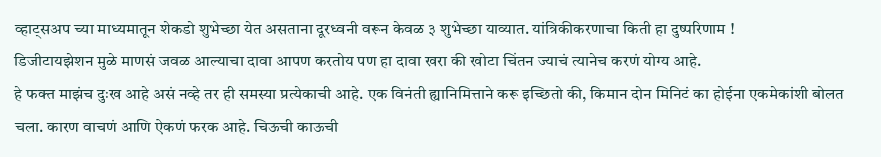व्हाट्सअप च्या माध्यमातून शेकडो शुभेच्छा येत असताना दूरध्वनी वरून केवळ ३ शुभेच्छा याव्यात. यांत्रिकीकरणाचा किती हा दुष्परिणाम !
डिजीटायझेशन मुळे माणसं जवळ आल्याचा दावा आपण करतोय पण हा दावा खरा की खोटा चिंतन ज्याचं त्यानेच करणं योग्य आहे.
हे फक्त माझंच दुःख आहे असं नव्हे तर ही समस्या प्रत्येकाची आहे. एक विनंती ह्यानिमित्ताने करू इच्छितो की, किमान दोन मिनिटं का होईना एकमेकांशी बोलत चला. कारण वाचणं आणि ऐकणं फरक आहे. चिऊची काऊची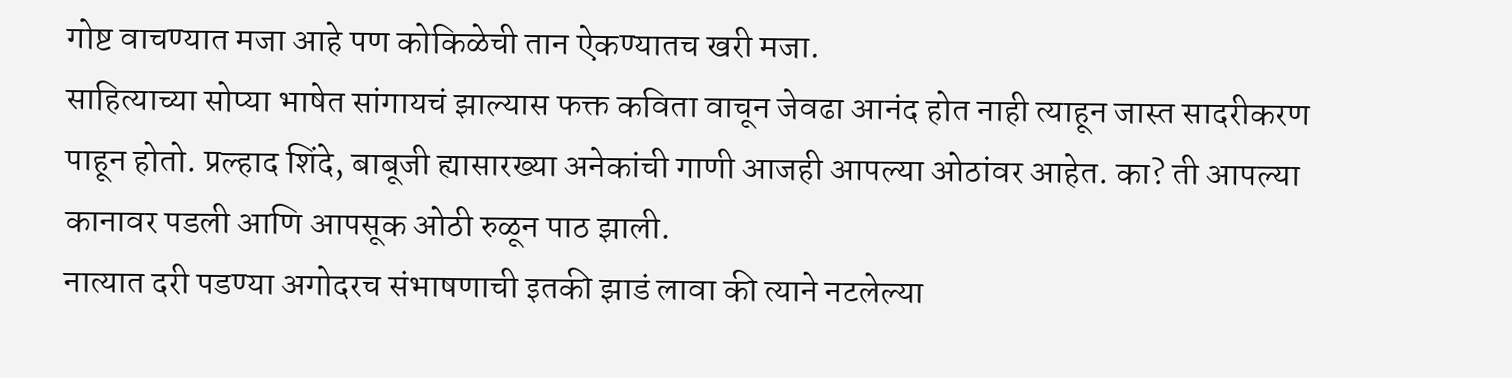गोष्ट वाचण्यात मजा आहे पण कोकिळेची तान ऐकण्यातच खरी मजा.
साहित्याच्या सोप्या भाषेत सांगायचं झाल्यास फक्त कविता वाचून जेवढा आनंद होत नाही त्याहून जास्त सादरीकरण पाहून होतो. प्रल्हाद शिंदे, बाबूजी ह्यासारख्या अनेकांची गाणी आजही आपल्या ओठांवर आहेत. का? ती आपल्या कानावर पडली आणि आपसूक ओठी रुळून पाठ झाली.
नात्यात दरी पडण्या अगोदरच संभाषणाची इतकी झाडं लावा की त्याने नटलेल्या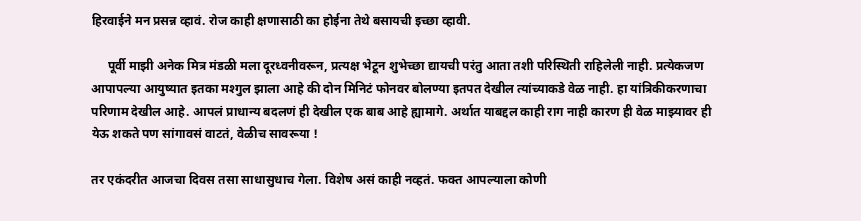हिरवाईने मन प्रसन्न व्हावं. रोज काही क्षणासाठी का होईना तेथे बसायची इच्छा व्हावी.

     पूर्वी माझी अनेक मित्र मंडळी मला दूरध्वनीवरून, प्रत्यक्ष भेटून शुभेच्छा द्यायची परंतु आता तशी परिस्थिती राहिलेली नाही. प्रत्येकजण आपापल्या आयुष्यात इतका मश्गुल झाला आहे की दोन मिनिटं फोनवर बोलण्या इतपत देखील त्यांच्याकडे वेळ नाही. हा यांत्रिकीकरणाचा परिणाम देखील आहे. आपलं प्राधान्य बदलणं ही देखील एक बाब आहे ह्यामागे. अर्थात याबद्दल काही राग नाही कारण ही वेळ माझ्यावर ही येऊ शकते पण सांगावसं वाटतं, वेळीच सावरूया !

तर एकंदरीत आजचा दिवस तसा साधासुधाच गेला. विशेष असं काही नव्हतं. फक्त आपल्याला कोणी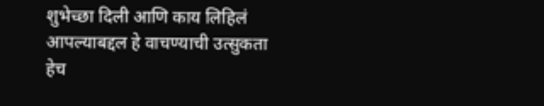शुभेच्छा दिली आणि काय लिहिलं आपल्याबद्दल हे वाचण्याची उत्सुकता हेच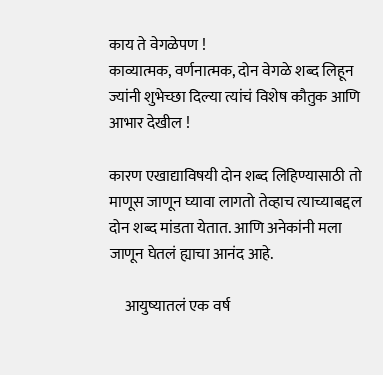काय ते वेगळेपण !
काव्यात्मक, वर्णनात्मक, दोन वेगळे शब्द लिहून ज्यांनी शुभेच्छा दिल्या त्यांचं विशेष कौतुक आणि आभार देखील !

कारण एखाद्याविषयी दोन शब्द लिहिण्यासाठी तो माणूस जाणून घ्यावा लागतो तेव्हाच त्याच्याबद्दल दोन शब्द मांडता येतात. आणि अनेकांनी मला जाणून घेतलं ह्याचा आनंद आहे.

     आयुष्यातलं एक वर्ष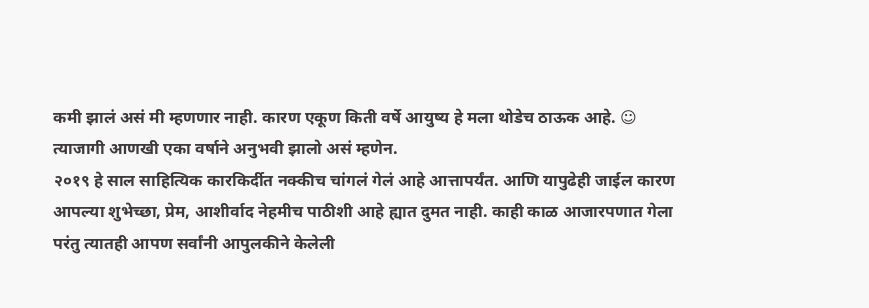कमी झालं असं मी म्हणणार नाही. कारण एकूण किती वर्षे आयुष्य हे मला थोडेच ठाऊक आहे. ☺
त्याजागी आणखी एका वर्षाने अनुभवी झालो असं म्हणेन.
२०१९ हे साल साहित्यिक कारकिर्दीत नक्कीच चांगलं गेलं आहे आत्तापर्यंत. आणि यापुढेही जाईल कारण आपल्या शुभेच्छा, प्रेम, आशीर्वाद नेहमीच पाठीशी आहे ह्यात दुमत नाही. काही काळ आजारपणात गेला परंतु त्यातही आपण सर्वांनी आपुलकीने केलेली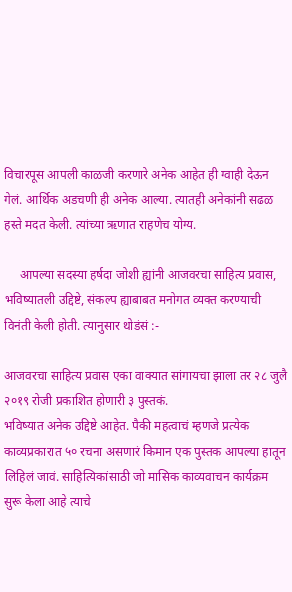विचारपूस आपली काळजी करणारे अनेक आहेत ही ग्वाही देऊन गेलं. आर्थिक अडचणी ही अनेक आल्या. त्यातही अनेकांनी सढळ हस्ते मदत केली. त्यांच्या ऋणात राहणेच योग्य.

     आपल्या सदस्या हर्षदा जोशी ह्यांनी आजवरचा साहित्य प्रवास, भविष्यातली उद्दिष्टे, संकल्प ह्याबाबत मनोगत व्यक्त करण्याची विनंती केली होती. त्यानुसार थोडंसं :-

आजवरचा साहित्य प्रवास एका वाक्यात सांगायचा झाला तर २८ जुलै २०१९ रोजी प्रकाशित होणारी ३ पुस्तकं.
भविष्यात अनेक उद्दिष्टे आहेत. पैकी महत्वाचं म्हणजे प्रत्येक काव्यप्रकारात ५० रचना असणारं किमान एक पुस्तक आपल्या हातून लिहिलं जावं. साहित्यिकांसाठी जो मासिक काव्यवाचन कार्यक्रम सुरू केला आहे त्याचे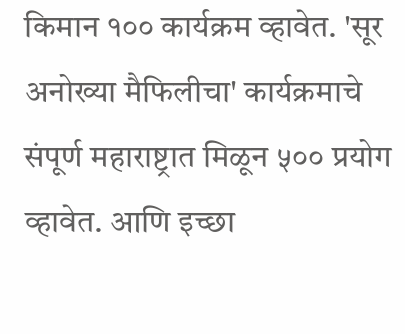किमान १०० कार्यक्रम व्हावेत. 'सूर अनोख्या मैफिलीचा' कार्यक्रमाचे संपूर्ण महाराष्ट्रात मिळून ५०० प्रयोग व्हावेत. आणि इच्छा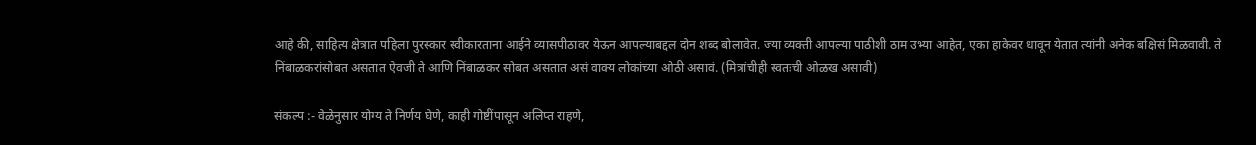आहे की, साहित्य क्षेत्रात पहिला पुरस्कार स्वीकारताना आईने व्यासपीठावर येऊन आपल्याबद्दल दोन शब्द बोलावेत. ज्या व्यक्ती आपल्या पाठीशी ठाम उभ्या आहेत, एका हाकेवर धावून येतात त्यांनी अनेक बक्षिसं मिळवावी. ते निंबाळकरांसोबत असतात ऐवजी ते आणि निंबाळकर सोबत असतात असं वाक्य लोकांच्या ओठी असावं. (मित्रांचीही स्वतःची ओळख असावी)

संकल्प :- वेळेनुसार योग्य ते निर्णय घेणे, काही गोष्टींपासून अलिप्त राहणे,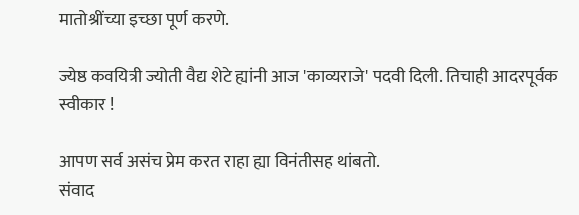मातोश्रींच्या इच्छा पूर्ण करणे.

ज्येष्ठ कवयित्री ज्योती वैद्य शेटे ह्यांनी आज 'काव्यराजे' पदवी दिली. तिचाही आदरपूर्वक स्वीकार !

आपण सर्व असंच प्रेम करत राहा ह्या विनंतीसह थांबतो.
संवाद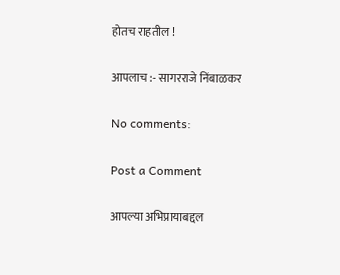होतच राहतील !

आपलाच :- सागरराजे निंबाळकर

No comments:

Post a Comment

आपल्या अभिप्रायाबद्दल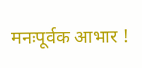मनःपूर्वक आभार !